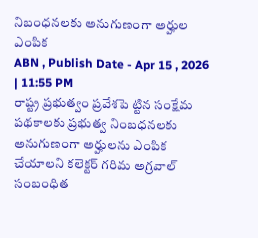నిబంధనలకు అనుగుణంగా అర్హుల ఎంపిక
ABN , Publish Date - Apr 15 , 2026 | 11:55 PM
రాష్ట్ర ప్రభుత్వం ప్రవేశపె ట్టిన సంక్షేమ పథకాలకు ప్రభుత్వ నింబధనలకు అనుగుణంగా అర్హులను ఎంపిక చేయాలని కలెక్టర్ గరిమ అగ్రవాల్ సంబంధిత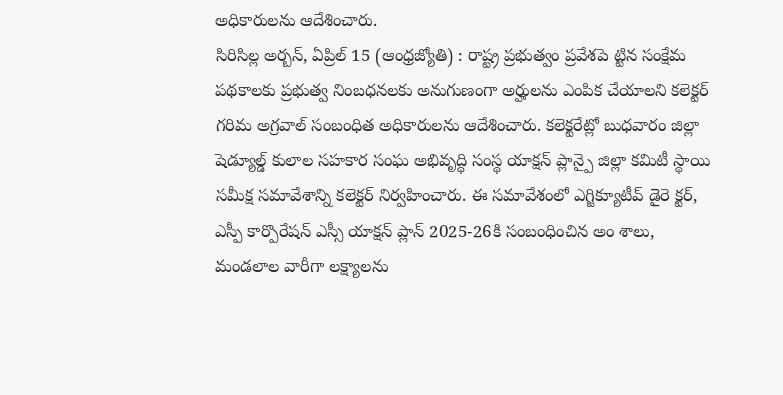అధికారులను ఆదేశించారు.
సిరిసిల్ల అర్బన్, ఏప్రిల్ 15 (ఆంధ్రజ్యోతి) : రాష్ట్ర ప్రభుత్వం ప్రవేశపె ట్టిన సంక్షేమ పథకాలకు ప్రభుత్వ నింబధనలకు అనుగుణంగా అర్హులను ఎంపిక చేయాలని కలెక్టర్ గరిమ అగ్రవాల్ సంబంధిత అధికారులను ఆదేశించారు. కలెక్టరేట్లో బుధవారం జిల్లా షెడ్యూల్డ్ కులాల సహకార సంఘ అభివృద్ధి సంస్థ యాక్షన్ ప్లాన్పై జిల్లా కమిటీ స్థాయి సమీక్ష సమావేశాన్ని కలెక్టర్ నిర్వహించారు. ఈ సమావేశంలో ఎగ్జిక్యూటీవ్ డైరె క్టర్, ఎస్పీ కార్పొరేషన్ ఎస్సీ యాక్షన్ ప్లాన్ 2025-26కి సంబంధించిన అం శాలు, మండలాల వారీగా లక్ష్యాలను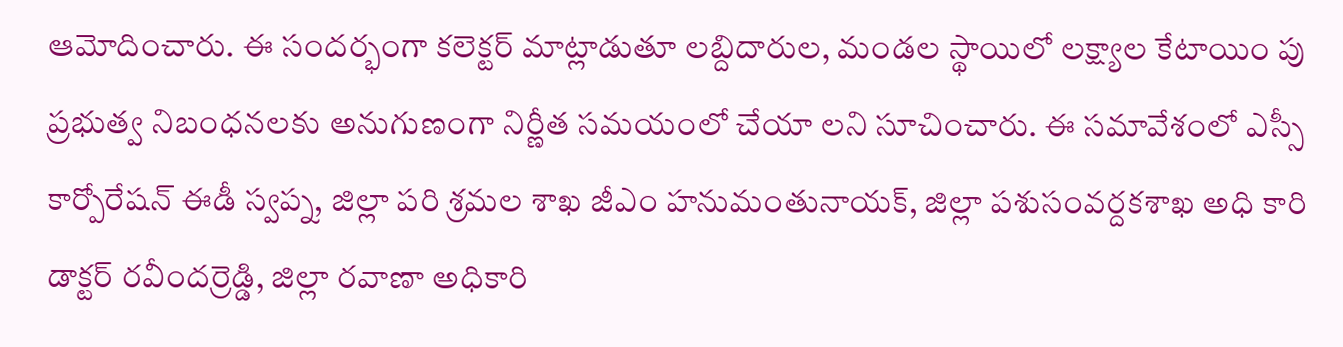ఆమోదించారు. ఈ సందర్భంగా కలెక్టర్ మాట్లాడుతూ లబ్దిదారుల, మండల స్థాయిలో లక్ష్యాల కేటాయిం పు ప్రభుత్వ నిబంధనలకు అనుగుణంగా నిర్ణీత సమయంలో చేయా లని సూచించారు. ఈ సమావేశంలో ఎస్సీ కార్పోరేషన్ ఈడీ స్వప్న, జిల్లా పరి శ్రమల శాఖ జీఎం హనుమంతునాయక్, జిల్లా పశుసంవర్దకశాఖ అధి కారి డాక్టర్ రవీందర్రెడ్డి, జిల్లా రవాణా అధికారి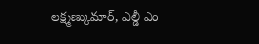లక్ష్మణ్కుమార్, ఎల్డీ ఎం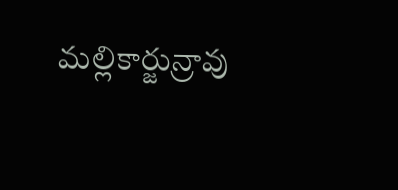మల్లికార్జున్రావు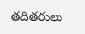తదితరులు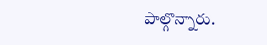పాల్గొన్నారు.